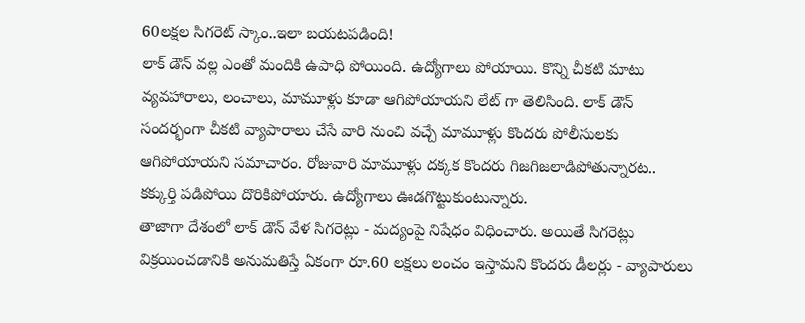60లక్షల సిగరెట్ స్కాం..ఇలా బయటపడింది!
లాక్ డౌన్ వల్ల ఎంతో మందికి ఉపాధి పోయింది. ఉద్యోగాలు పోయాయి. కొన్ని చీకటి మాటు వ్యవహారాలు, లంచాలు, మామూళ్లు కూడా ఆగిపోయాయని లేట్ గా తెలిసింది. లాక్ డౌన్ సందర్భంగా చీకటి వ్యాపారాలు చేసే వారి నుంచి వచ్చే మామూళ్లు కొందరు పోలీసులకు ఆగిపోయాయని సమాచారం. రోజువారి మామూళ్లు దక్కక కొందరు గిజగిజలాడిపోతున్నారట.. కక్కుర్తి పడిపోయి దొరికిపోయారు. ఉద్యోగాలు ఊడగొట్టుకుంటున్నారు.
తాజాగా దేశంలో లాక్ డౌన్ వేళ సిగరెట్లు - మద్యంపై నిషేధం విధించారు. అయితే సిగరెట్లు విక్రయించడానికి అనుమతిస్తే ఏకంగా రూ.60 లక్షలు లంచం ఇస్తామని కొందరు డీలర్లు - వ్యాపారులు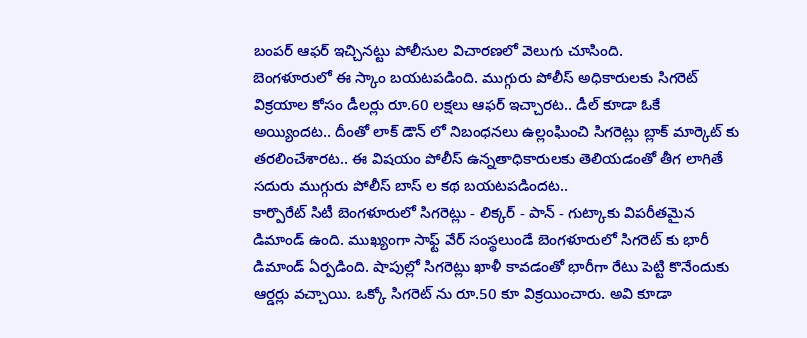బంపర్ ఆఫర్ ఇచ్చినట్టు పోలీసుల విచారణలో వెలుగు చూసింది.
బెంగళూరులో ఈ స్కాం బయటపడింది. ముగ్గురు పోలీస్ అధికారులకు సిగరెట్ విక్రయాల కోసం డీలర్లు రూ.60 లక్షలు ఆఫర్ ఇచ్చారట.. డీల్ కూడా ఓకే అయ్యిందట.. దీంతో లాక్ డౌన్ లో నిబంధనలు ఉల్లంఘించి సిగరెట్లు బ్లాక్ మార్కెట్ కు తరలించేశారట.. ఈ విషయం పోలీస్ ఉన్నతాధికారులకు తెలియడంతో తీగ లాగితే సదురు ముగ్గురు పోలీస్ బాస్ ల కథ బయటపడిందట..
కార్పొరేట్ సిటీ బెంగళూరులో సిగరెట్లు - లిక్కర్ - పాన్ - గుట్కాకు విపరీతమైన డిమాండ్ ఉంది. ముఖ్యంగా సాఫ్ట్ వేర్ సంస్థలుండే బెంగళూరులో సిగరెట్ కు భారీ డిమాండ్ ఏర్పడింది. షాపుల్లో సిగరెట్లు ఖాళీ కావడంతో భారీగా రేటు పెట్టి కొనేందుకు ఆర్డర్లు వచ్చాయి. ఒక్కో సిగరెట్ ను రూ.50 కూ విక్రయించారు. అవి కూడా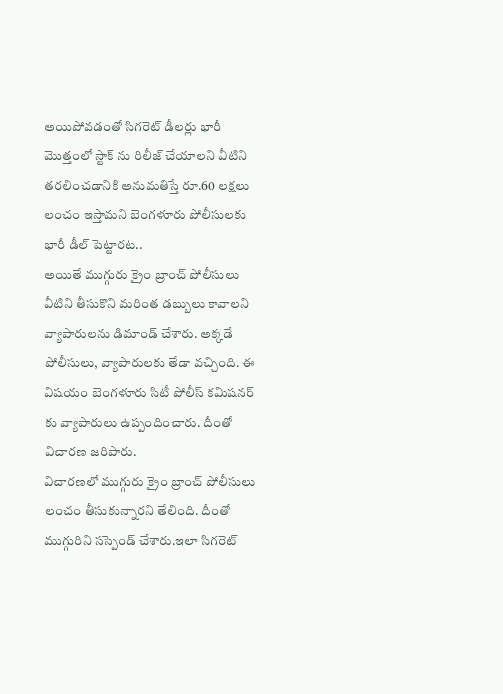అయిపోవడంతో సిగరెట్ డీలర్లు భారీ మొత్తంలో స్టాక్ ను రిలీజ్ చేయాలని వీటిని తరలించడానికి అనుమతిస్తే రూ.60 లక్షలు లంచం ఇస్తామని బెంగళూరు పోలీసులకు భారీ డీల్ పెట్టారట..
అయితే ముగ్గురు క్రైం బ్రాంచ్ పోలీసులు వీటిని తీసుకొని మరింత డబ్బులు కావాలని వ్యాపారులను డిమాండ్ చేశారు. అక్కడే పోలీసులు, వ్యాపారులకు తేడా వచ్చింది. ఈ విషయం బెంగళూరు సిటీ పోలీస్ కమిషనర్ కు వ్యాపారులు ఉప్పందించారు. దీంతో విచారణ జరిపారు.
విచారణలో ముగ్గురు క్రైం బ్రాంచ్ పోలీసులు లంచం తీసుకున్నారని తేలింది. దీంతో ముగ్గురిని సస్పెండ్ చేశారు.ఇలా సిగరెట్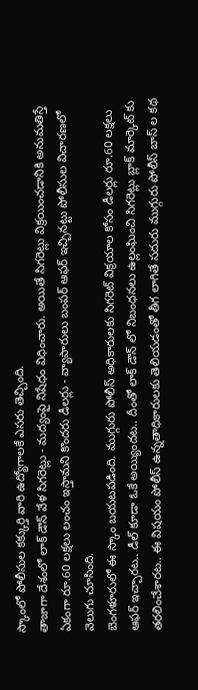స్కాంలో పోలీసుల కక్కుర్తి వారి ఉద్యోగాలకే ఎసరు తెచ్చింది.
తాజాగా దేశంలో లాక్ డౌన్ వేళ సిగరెట్లు - మద్యంపై నిషేధం విధించారు. అయితే సిగరెట్లు విక్రయించడానికి అనుమతిస్తే ఏకంగా రూ.60 లక్షలు లంచం ఇస్తామని కొందరు డీలర్లు - వ్యాపారులు బంపర్ ఆఫర్ ఇచ్చినట్టు పోలీసుల విచారణలో వెలుగు చూసింది.
బెంగళూరులో ఈ స్కాం బయటపడింది. ముగ్గురు పోలీస్ అధికారులకు సిగరెట్ విక్రయాల కోసం డీలర్లు రూ.60 లక్షలు ఆఫర్ ఇచ్చారట.. డీల్ కూడా ఓకే అయ్యిందట.. దీంతో లాక్ డౌన్ లో నిబంధనలు ఉల్లంఘించి సిగరెట్లు బ్లాక్ మార్కెట్ కు తరలించేశారట.. ఈ విషయం పోలీస్ ఉన్నతాధికారులకు తెలియడంతో తీగ లాగితే సదురు ముగ్గురు పోలీస్ బాస్ ల కథ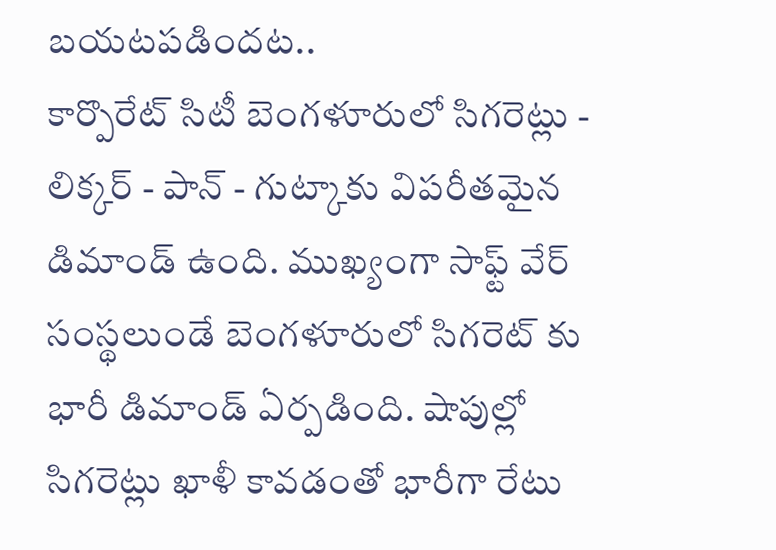బయటపడిందట..
కార్పొరేట్ సిటీ బెంగళూరులో సిగరెట్లు - లిక్కర్ - పాన్ - గుట్కాకు విపరీతమైన డిమాండ్ ఉంది. ముఖ్యంగా సాఫ్ట్ వేర్ సంస్థలుండే బెంగళూరులో సిగరెట్ కు భారీ డిమాండ్ ఏర్పడింది. షాపుల్లో సిగరెట్లు ఖాళీ కావడంతో భారీగా రేటు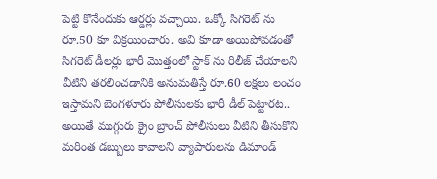పెట్టి కొనేందుకు ఆర్డర్లు వచ్చాయి. ఒక్కో సిగరెట్ ను రూ.50 కూ విక్రయించారు. అవి కూడా అయిపోవడంతో సిగరెట్ డీలర్లు భారీ మొత్తంలో స్టాక్ ను రిలీజ్ చేయాలని వీటిని తరలించడానికి అనుమతిస్తే రూ.60 లక్షలు లంచం ఇస్తామని బెంగళూరు పోలీసులకు భారీ డీల్ పెట్టారట..
అయితే ముగ్గురు క్రైం బ్రాంచ్ పోలీసులు వీటిని తీసుకొని మరింత డబ్బులు కావాలని వ్యాపారులను డిమాండ్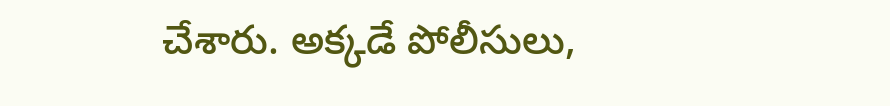చేశారు. అక్కడే పోలీసులు,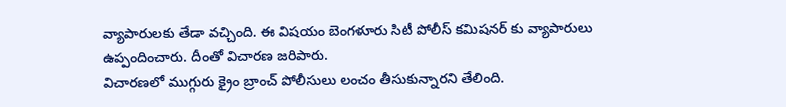వ్యాపారులకు తేడా వచ్చింది. ఈ విషయం బెంగళూరు సిటీ పోలీస్ కమిషనర్ కు వ్యాపారులు ఉప్పందించారు. దీంతో విచారణ జరిపారు.
విచారణలో ముగ్గురు క్రైం బ్రాంచ్ పోలీసులు లంచం తీసుకున్నారని తేలింది.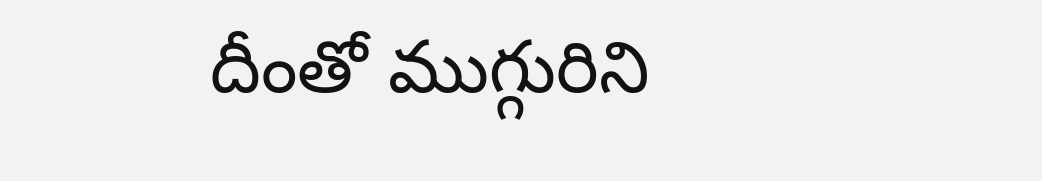దీంతో ముగ్గురిని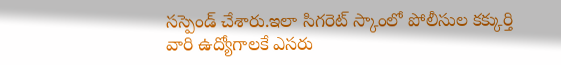సస్పెండ్ చేశారు.ఇలా సిగరెట్ స్కాంలో పోలీసుల కక్కుర్తి వారి ఉద్యోగాలకే ఎసరు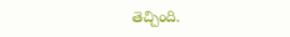తెచ్చింది.